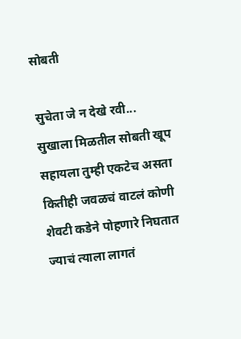सोबती

सुचेता जे न देखे रवी...
सुखाला मिळतील सोबती खूप सहायला तुम्ही एकटेच असता कितीही जवळचं वाटलं कोणी शेवटी कडेने पोहणारे निघतात ज्याचं त्याला लागतं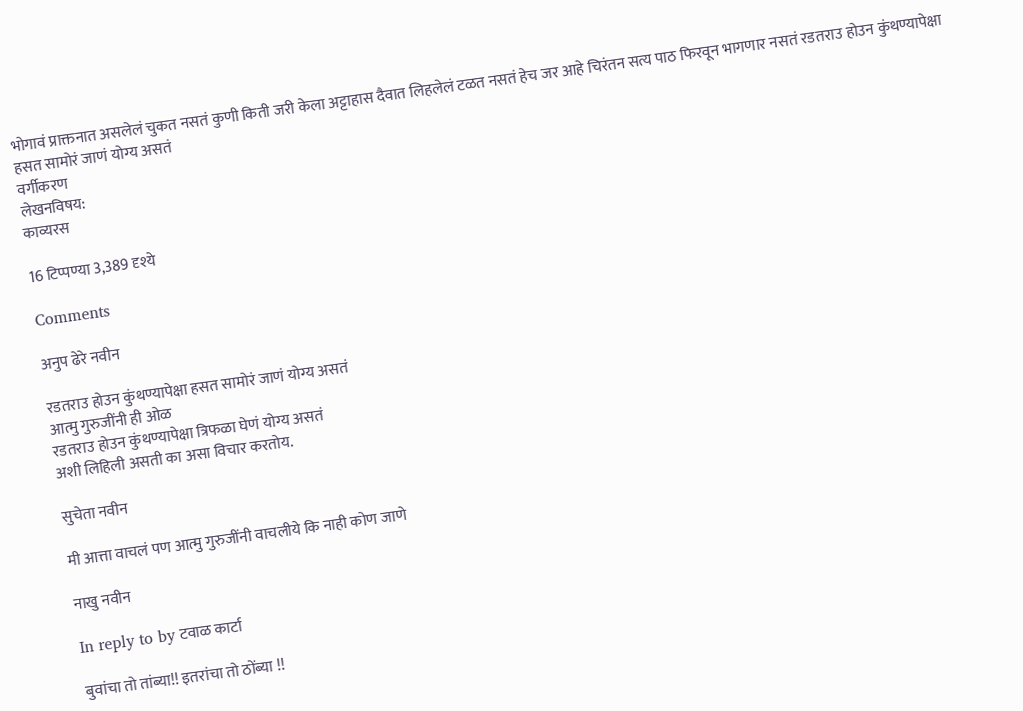भोगावं प्राक्तनात असलेलं चुकत नसतं कुणी किती जरी केला अट्टाहास दैवात लिहलेलं टळत नसतं हेच जर आहे चिरंतन सत्य पाठ फिरवून भागणार नसतं रडतराउ होउन कुंथण्यापेक्षा हसत सामोरं जाणं योग्य असतं
वर्गीकरण
लेखनविषय:
काव्यरस

16 टिप्पण्या 3,389 दृश्ये

Comments

अनुप ढेरे नवीन

रडतराउ होउन कुंथण्यापेक्षा हसत सामोरं जाणं योग्य असतं
आत्मु गुरुजींनी ही ओळ
रडतराउ होउन कुंथण्यापेक्षा त्रिफळा घेणं योग्य असतं
अशी लिहिली असती का असा विचार करतोय.

सुचेता नवीन

मी आत्ता वाचलं पण आत्मु गुरुजींनी वाचलीये कि नाही कोण जाणे

नाखु नवीन

In reply to by टवाळ कार्टा

बुवांचा तो तांब्या!! इतरांचा तो ठोंब्या !!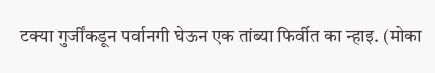टक्या गुर्जींकडून पर्वानगी घेऊन एक तांब्या फिर्वीत का न्हाइ. (मोका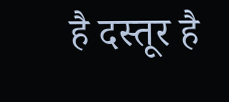है दस्तूर है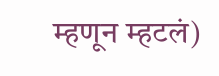म्हणून म्हटलं)